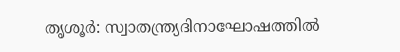തൃശൂർ: സ്വാതന്ത്ര്യദിനാഘോഷത്തിൽ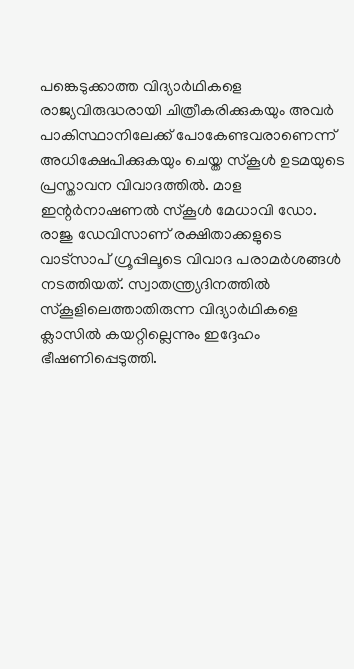പങ്കെടുക്കാത്ത വിദ്യാർഥികളെ രാജ്യവിരുദ്ധരായി ചിത്രീകരിക്കുകയും അവർ പാകിസ്ഥാനിലേക്ക് പോകേണ്ടവരാണെന്ന് അധിക്ഷേപിക്കുകയും ചെയ്ത സ്കൂൾ ഉടമയുടെ പ്രസ്താവന വിവാദത്തിൽ. മാള ഇന്റർനാഷണൽ സ്കൂൾ മേധാവി ഡോ. രാജു ഡേവിസാണ് രക്ഷിതാക്കളുടെ വാട്സാപ് ഗ്രൂപ്പിലൂടെ വിവാദ പരാമർശങ്ങൾ നടത്തിയത്. സ്വാതന്ത്ര്യദിനത്തിൽ സ്കൂളിലെത്താതിരുന്ന വിദ്യാർഥികളെ ക്ലാസിൽ കയറ്റില്ലെന്നും ഇദ്ദേഹം ഭീഷണിപ്പെടുത്തി.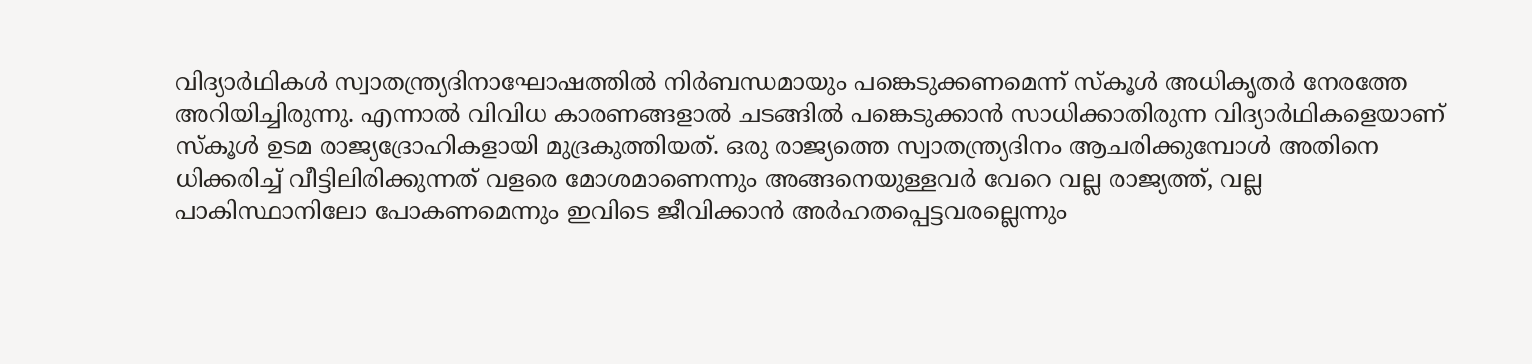വിദ്യാർഥികൾ സ്വാതന്ത്ര്യദിനാഘോഷത്തിൽ നിർബന്ധമായും പങ്കെടുക്കണമെന്ന് സ്കൂൾ അധികൃതർ നേരത്തേ അറിയിച്ചിരുന്നു. എന്നാൽ വിവിധ കാരണങ്ങളാൽ ചടങ്ങിൽ പങ്കെടുക്കാൻ സാധിക്കാതിരുന്ന വിദ്യാർഥികളെയാണ് സ്കൂൾ ഉടമ രാജ്യദ്രോഹികളായി മുദ്രകുത്തിയത്. ഒരു രാജ്യത്തെ സ്വാതന്ത്ര്യദിനം ആചരിക്കുമ്പോൾ അതിനെ ധിക്കരിച്ച് വീട്ടിലിരിക്കുന്നത് വളരെ മോശമാണെന്നും അങ്ങനെയുള്ളവർ വേറെ വല്ല രാജ്യത്ത്, വല്ല പാകിസ്ഥാനിലോ പോകണമെന്നും ഇവിടെ ജീവിക്കാൻ അർഹതപ്പെട്ടവരല്ലെന്നും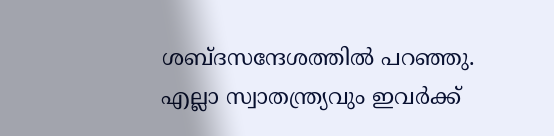ശബ്ദസന്ദേശത്തിൽ പറഞ്ഞു. എല്ലാ സ്വാതന്ത്ര്യവും ഇവർക്ക്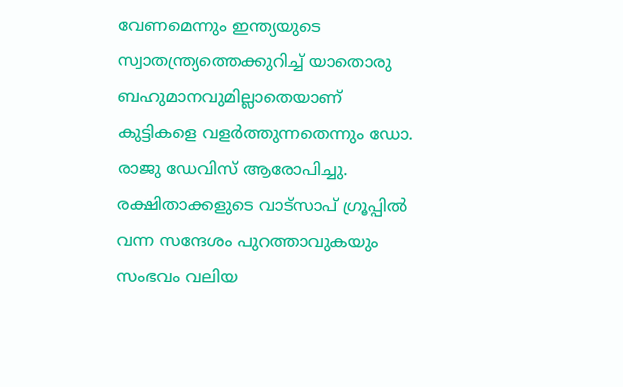വേണമെന്നും ഇന്ത്യയുടെ സ്വാതന്ത്ര്യത്തെക്കുറിച്ച് യാതൊരു ബഹുമാനവുമില്ലാതെയാണ് കുട്ടികളെ വളർത്തുന്നതെന്നും ഡോ. രാജു ഡേവിസ് ആരോപിച്ചു.
രക്ഷിതാക്കളുടെ വാട്സാപ് ഗ്രൂപ്പിൽ വന്ന സന്ദേശം പുറത്താവുകയും സംഭവം വലിയ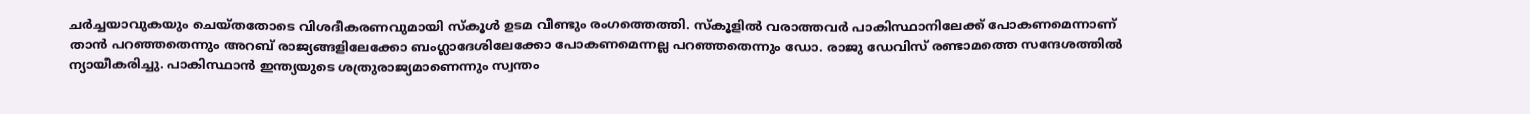ചർച്ചയാവുകയും ചെയ്തതോടെ വിശദീകരണവുമായി സ്കൂൾ ഉടമ വീണ്ടും രംഗത്തെത്തി. സ്കൂളിൽ വരാത്തവർ പാകിസ്ഥാനിലേക്ക് പോകണമെന്നാണ് താൻ പറഞ്ഞതെന്നും അറബ് രാജ്യങ്ങളിലേക്കോ ബംഗ്ലാദേശിലേക്കോ പോകണമെന്നല്ല പറഞ്ഞതെന്നും ഡോ. രാജു ഡേവിസ് രണ്ടാമത്തെ സന്ദേശത്തിൽ ന്യായീകരിച്ചു. പാകിസ്ഥാൻ ഇന്ത്യയുടെ ശത്രുരാജ്യമാണെന്നും സ്വന്തം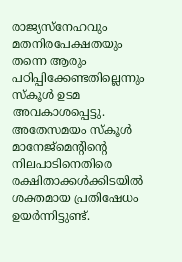രാജ്യസ്നേഹവും മതനിരപേക്ഷതയും തന്നെ ആരും പഠിപ്പിക്കേണ്ടതില്ലെന്നും സ്കൂൾ ഉടമ അവകാശപ്പെട്ടു.
അതേസമയം സ്കൂൾ മാനേജ്മെന്റിന്റെ നിലപാടിനെതിരെ രക്ഷിതാക്കൾക്കിടയിൽ ശക്തമായ പ്രതിഷേധം ഉയർന്നിട്ടുണ്ട്.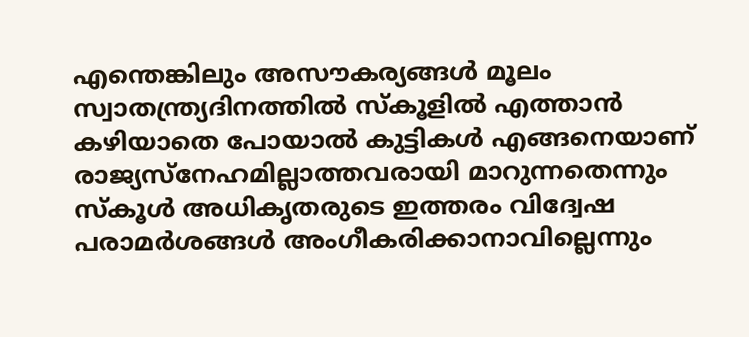എന്തെങ്കിലും അസൗകര്യങ്ങൾ മൂലം സ്വാതന്ത്ര്യദിനത്തിൽ സ്കൂളിൽ എത്താൻ കഴിയാതെ പോയാൽ കുട്ടികൾ എങ്ങനെയാണ് രാജ്യസ്നേഹമില്ലാത്തവരായി മാറുന്നതെന്നും സ്കൂൾ അധികൃതരുടെ ഇത്തരം വിദ്വേഷ പരാമർശങ്ങൾ അംഗീകരിക്കാനാവില്ലെന്നും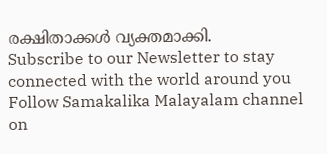രക്ഷിതാക്കൾ വ്യക്തമാക്കി.
Subscribe to our Newsletter to stay connected with the world around you
Follow Samakalika Malayalam channel on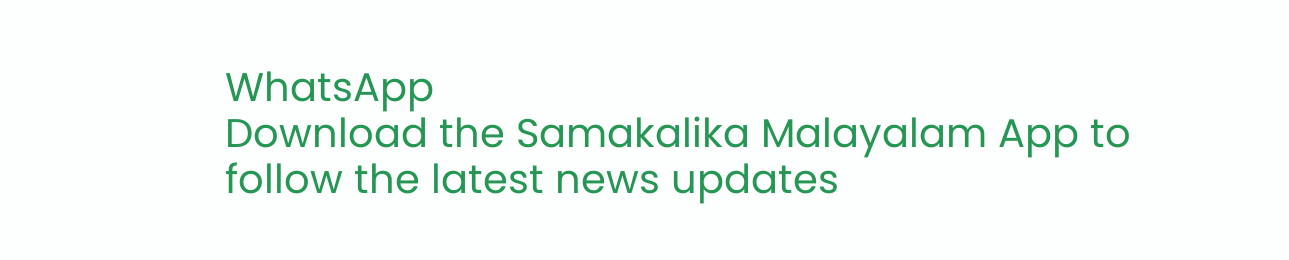WhatsApp
Download the Samakalika Malayalam App to follow the latest news updates